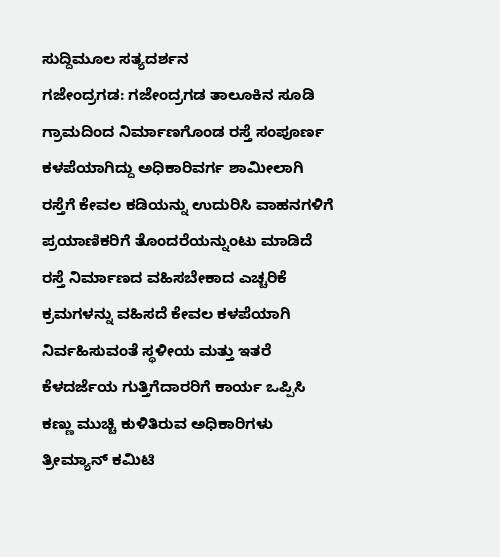ಸುದ್ದಿಮೂಲ ಸತ್ಯದರ್ಶನ
ಗಜೇಂದ್ರಗಡ: ಗಜೇಂದ್ರಗಡ ತಾಲೂಕಿನ ಸೂಡಿ ಗ್ರಾಮದಿಂದ ನಿರ್ಮಾಣಗೊಂಡ ರಸ್ತೆ ಸಂಪೂರ್ಣ ಕಳಪೆಯಾಗಿದ್ದು ಅಧಿಕಾರಿವರ್ಗ ಶಾಮೀಲಾಗಿ ರಸ್ತೆಗೆ ಕೇವಲ ಕಡಿಯನ್ನು ಉದುರಿಸಿ ವಾಹನಗಳಿಗೆ ಪ್ರಯಾಣಿಕರಿಗೆ ತೊಂದರೆಯನ್ನುಂಟು ಮಾಡಿದೆ ರಸ್ತೆ ನಿರ್ಮಾಣದ ವಹಿಸಬೇಕಾದ ಎಚ್ಚರಿಕೆ ಕ್ರಮಗಳನ್ನು ವಹಿಸದೆ ಕೇವಲ ಕಳಪೆಯಾಗಿ ನಿರ್ವಹಿಸುವಂತೆ ಸ್ಥಳೀಯ ಮತ್ತು ಇತರೆ ಕೆಳದರ್ಜೆಯ ಗುತ್ತಿಗೆದಾರರಿಗೆ ಕಾರ್ಯ ಒಪ್ಪಿಸಿ ಕಣ್ಣು ಮುಚ್ಚಿ ಕುಳಿತಿರುವ ಅಧಿಕಾರಿಗಳು ತ್ರೀಮ್ಯಾನ್ ಕಮಿಟಿ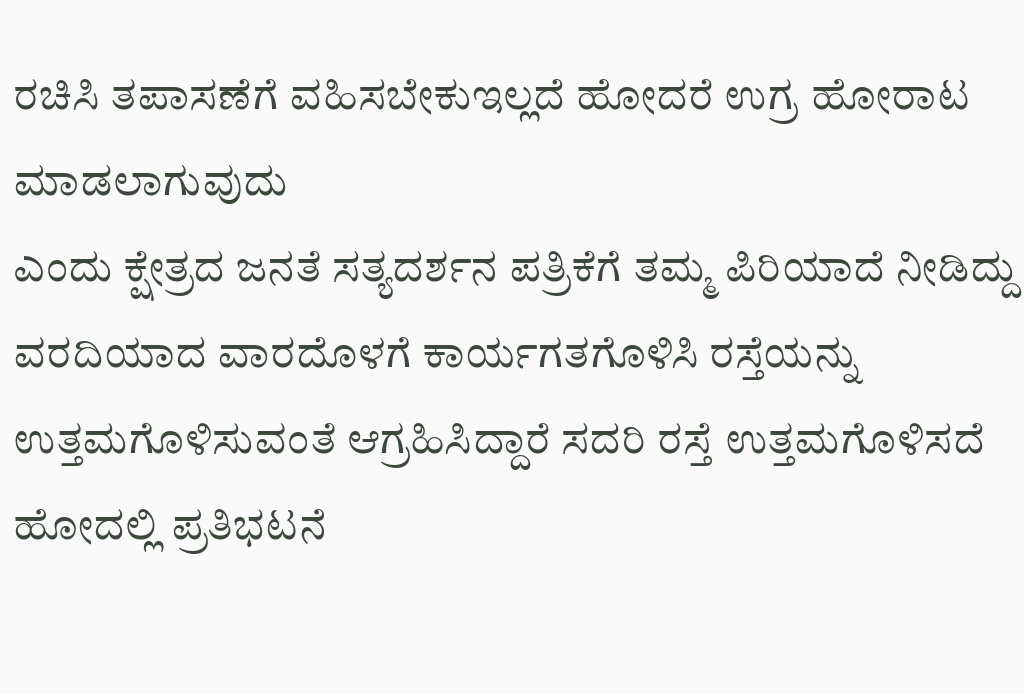ರಚಿಸಿ ತಪಾಸಣೆಗೆ ವಹಿಸಬೇಕುಇಲ್ಲದೆ ಹೋದರೆ ಉಗ್ರ ಹೋರಾಟ ಮಾಡಲಾಗುವುದು
ಎಂದು ಕ್ಷೇತ್ರದ ಜನತೆ ಸತ್ಯದರ್ಶನ ಪತ್ರಿಕೆಗೆ ತಮ್ಮ ಪಿರಿಯಾದೆ ನೀಡಿದ್ದು ವರದಿಯಾದ ವಾರದೊಳಗೆ ಕಾರ್ಯಗತಗೊಳಿಸಿ ರಸ್ತೆಯನ್ನು ಉತ್ತಮಗೊಳಿಸುವಂತೆ ಆಗ್ರಹಿಸಿದ್ದಾರೆ ಸದರಿ ರಸ್ತೆ ಉತ್ತಮಗೊಳಿಸದೆ ಹೋದಲ್ಲಿ ಪ್ರತಿಭಟನೆ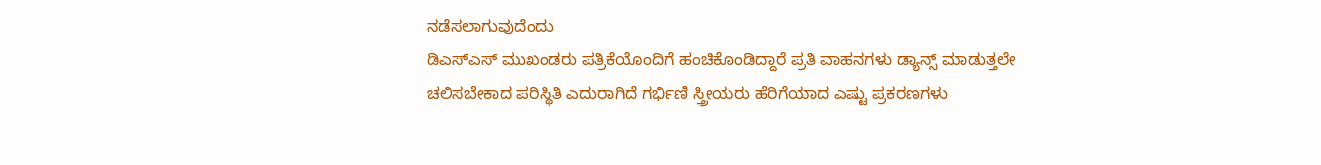ನಡೆಸಲಾಗುವುದೆಂದು
ಡಿಎಸ್ಎಸ್ ಮುಖಂಡರು ಪತ್ರಿಕೆಯೊಂದಿಗೆ ಹಂಚಿಕೊಂಡಿದ್ದಾರೆ ಪ್ರತಿ ವಾಹನಗಳು ಡ್ಯಾನ್ಸ್ ಮಾಡುತ್ತಲೇ ಚಲಿಸಬೇಕಾದ ಪರಿಸ್ಥಿತಿ ಎದುರಾಗಿದೆ ಗರ್ಭಿಣಿ ಸ್ತ್ರೀಯರು ಹೆರಿಗೆಯಾದ ಎಷ್ಟು ಪ್ರಕರಣಗಳು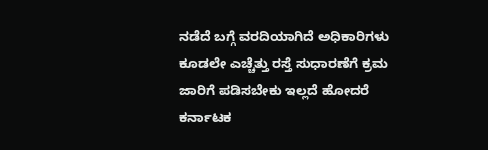ನಡೆದೆ ಬಗ್ಗೆ ವರದಿಯಾಗಿದೆ ಅಧಿಕಾರಿಗಳು ಕೂಡಲೇ ಎಚ್ಚೆತ್ತು ರಸ್ತೆ ಸುಧಾರಣೆಗೆ ಕ್ರಮ ಜಾರಿಗೆ ಪಡಿಸಬೇಕು ಇಲ್ಲದೆ ಹೋದರೆ ಕರ್ನಾಟಕ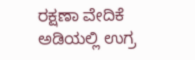ರಕ್ಷಣಾ ವೇದಿಕೆ ಅಡಿಯಲ್ಲಿ ಉಗ್ರ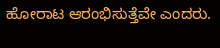ಹೋರಾಟ ಆರಂಭಿಸುತ್ತೆವೇ ಎಂದರು.